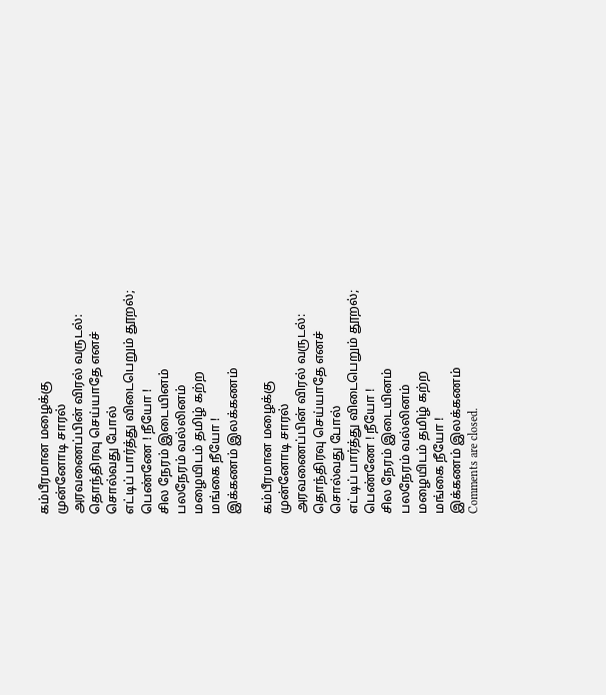கம்பீரமான மழைக்கு
முன்னோடி சாரல்
அரவணைப்பின் விரல் வருடல்:
தொந்திரவு செய்யாதே எனச்
சொல்வது போல்
எட்டிப் பார்த்து விடைபெறும் தூறல்;
பெண்ணே ! நீயோ !
சில நேரம் இடையினம்
பலநேரம் வல்லினம்
மழையிடம் தமிழ் கற்ற
மங்கை நீயோ !
இக்கணம் இலக்கணம்

கம்பீரமான மழைக்கு
முன்னோடி சாரல்
அரவணைப்பின் விரல் வருடல்:
தொந்திரவு செய்யாதே எனச்
சொல்வது போல்
எட்டிப் பார்த்து விடைபெறும் தூறல்;
பெண்ணே ! நீயோ !
சில நேரம் இடையினம்
பலநேரம் வல்லினம்
மழையிடம் தமிழ் கற்ற
மங்கை நீயோ !
இக்கணம் இலக்கணம்
Comments are closed.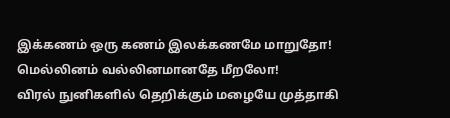இக்கணம் ஒரு கணம் இலக்கணமே மாறுதோ!
மெல்லினம் வல்லினமானதே மீறலோ!
விரல் நுனிகளில் தெறிக்கும் மழையே முத்தாகி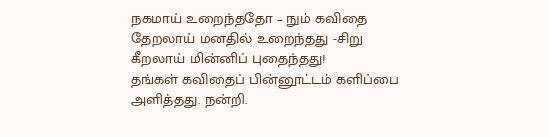நகமாய் உறைந்ததோ – நும் கவிதை
தேறலாய் மனதில் உறைந்தது -சிறு
கீறலாய் மின்னிப் புதைந்தது!
தங்கள் கவிதைப் பின்னூட்டம் களிப்பை அளித்தது. நன்றி.